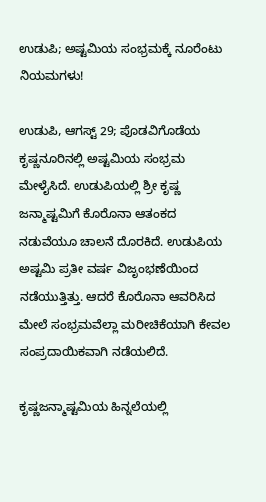ಉಡುಪಿ; ಅಷ್ಟಮಿಯ ಸಂಭ್ರಮಕ್ಕೆ ನೂರೆಂಟು‌ ನಿಯಮಗಳು!

ಉಡುಪಿ, ಆಗಸ್ಟ್ 29; ಪೊಡವಿಗೊಡೆಯ ಕೃಷ್ಣನೂರಿನಲ್ಲಿ ಅಷ್ಟಮಿಯ ಸಂಭ್ರಮ ಮೇಳೈಸಿದೆ. ಉಡುಪಿಯಲ್ಲಿ ಶ್ರೀ ಕೃಷ್ಣ ಜನ್ಮಾಷ್ಟಮಿಗೆ ಕೊರೊನಾ ಆತಂಕದ ನಡುವೆಯೂ ಚಾಲನೆ ದೊರಕಿದೆ. ಉಡುಪಿಯ ಅಷ್ಟಮಿ ಪ್ರತೀ ವರ್ಷ ವಿಜೃಂಭಣೆಯಿಂದ ನಡೆಯುತ್ತಿತ್ತು. ಆದರೆ ಕೊರೊನಾ ಆವರಿಸಿದ ಮೇಲೆ ಸಂಭ್ರಮವೆಲ್ಲಾ ಮರೀಚಿಕೆಯಾಗಿ ಕೇವಲ ಸಂಪ್ರದಾಯಿಕವಾಗಿ ನಡೆಯಲಿದೆ.

ಕೃಷ್ಣಜನ್ಮಾಷ್ಟಮಿಯ ಹಿನ್ನಲೆಯಲ್ಲಿ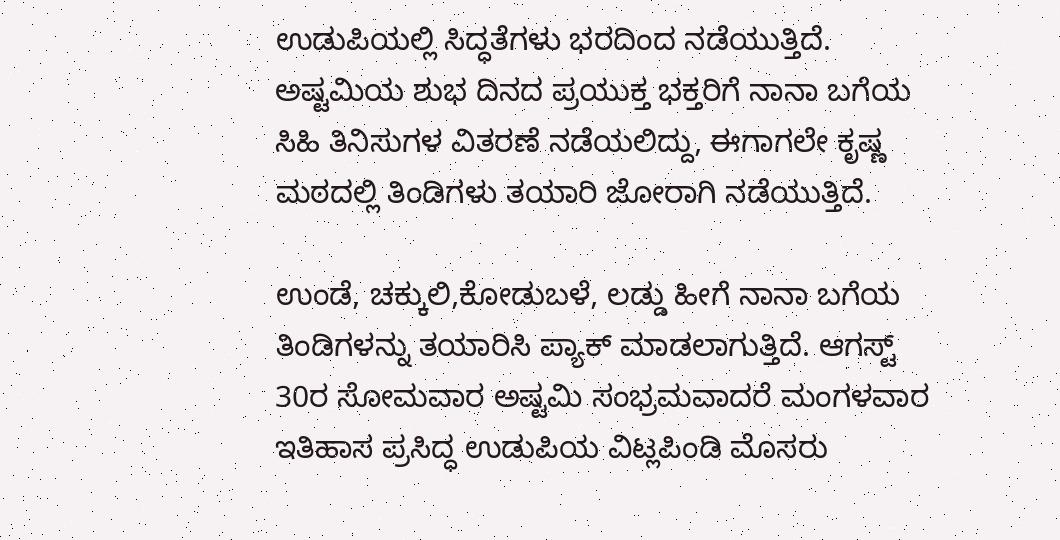ಉಡುಪಿಯಲ್ಲಿ ಸಿದ್ಧತೆಗಳು ಭರದಿಂದ ನಡೆಯುತ್ತಿದೆ. ಅಷ್ಟಮಿಯ ಶುಭ ದಿನದ ಪ್ರಯುಕ್ತ ಭಕ್ತರಿಗೆ ನಾನಾ ಬಗೆಯ ಸಿಹಿ ತಿನಿಸುಗಳ ವಿತರಣೆ ನಡೆಯಲಿದ್ದು, ಈಗಾಗಲೇ ಕೃಷ್ಣ ಮಠದಲ್ಲಿ ತಿಂಡಿಗಳು ತಯಾರಿ ಜೋರಾಗಿ ನಡೆಯುತ್ತಿದೆ.

ಉಂಡೆ, ಚಕ್ಕುಲಿ,ಕೋಡುಬಳೆ, ಲಡ್ಡು ಹೀಗೆ ನಾನಾ ಬಗೆಯ ತಿಂಡಿಗಳನ್ನು ತಯಾರಿಸಿ ಪ್ಯಾಕ್ ಮಾಡಲಾಗುತ್ತಿದೆ. ಆಗಸ್ಟ್ 30ರ ಸೋಮವಾರ ಅಷ್ಟಮಿ ಸಂಭ್ರಮವಾದರೆ ಮಂಗಳವಾರ ಇತಿಹಾಸ ಪ್ರಸಿದ್ಧ ಉಡುಪಿಯ ವಿಟ್ಲಪಿಂಡಿ ಮೊಸರು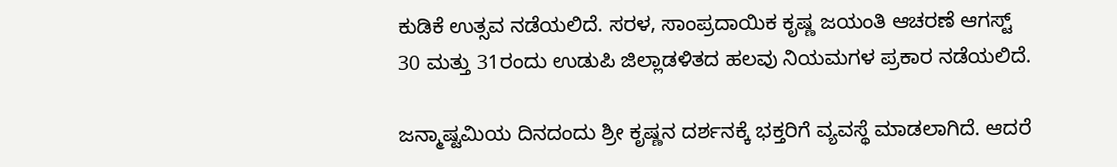ಕುಡಿಕೆ ಉತ್ಸವ ನಡೆಯಲಿದೆ. ಸರಳ, ಸಾಂಪ್ರದಾಯಿಕ ಕೃಷ್ಣ ಜಯಂತಿ ಆಚರಣೆ ಆಗಸ್ಟ್ 30 ಮತ್ತು 31ರಂದು ಉಡುಪಿ ಜಿಲ್ಲಾಡಳಿತದ ಹಲವು ನಿಯಮಗಳ ಪ್ರಕಾರ ನಡೆಯಲಿದೆ.

ಜನ್ಮಾಷ್ಟಮಿಯ ದಿನದಂದು‌ ಶ್ರೀ ಕೃಷ್ಣನ ದರ್ಶನಕ್ಕೆ ಭಕ್ತರಿಗೆ ವ್ಯವಸ್ಥೆ ಮಾಡಲಾಗಿದೆ. ಆದರೆ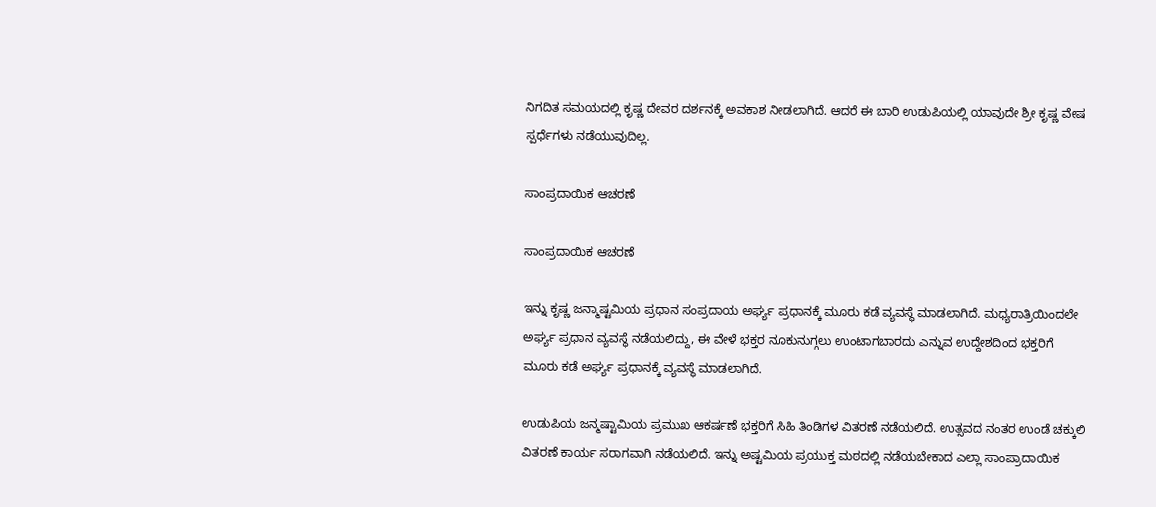ನಿಗದಿತ ಸಮಯದಲ್ಲಿ ಕೃಷ್ಣ ದೇವರ ದರ್ಶನಕ್ಕೆ ಅವಕಾಶ ನೀಡಲಾಗಿದೆ. ಆದರೆ ಈ ಬಾರಿ ಉಡುಪಿಯಲ್ಲಿ ಯಾವುದೇ ಶ್ರೀ ಕೃಷ್ಣ ವೇಷ ಸ್ಪರ್ಧೆಗಳು ನಡೆಯುವುದಿಲ್ಲ.

ಸಾಂಪ್ರದಾಯಿಕ ಆಚರಣೆ

ಸಾಂಪ್ರದಾಯಿಕ ಆಚರಣೆ

ಇನ್ನು ಕೃಷ್ಣ ಜನ್ಮಾಷ್ಟಮಿಯ ಪ್ರಧಾನ ಸಂಪ್ರದಾಯ ಅರ್ಘ್ಯ ಪ್ರಧಾನಕ್ಕೆ ಮೂರು ಕಡೆ ವ್ಯವಸ್ಥೆ ಮಾಡಲಾಗಿದೆ. ಮಧ್ಯರಾತ್ರಿಯಿಂದಲೇ ಅರ್ಘ್ಯ ಪ್ರಧಾನ ವ್ಯವಸ್ಥೆ ನಡೆಯಲಿದ್ದು, ಈ ವೇಳೆ ಭಕ್ತರ ನೂಕುನುಗ್ಗಲು ಉಂಟಾಗಬಾರದು ಎನ್ನುವ ಉದ್ದೇಶದಿಂದ ಭಕ್ತರಿಗೆ ಮೂರು ಕಡೆ ಅರ್ಘ್ಯ ಪ್ರಧಾನಕ್ಕೆ ವ್ಯವಸ್ಥೆ ಮಾಡಲಾಗಿದೆ.

ಉಡುಪಿಯ ಜನ್ಮಷ್ಟಾಮಿಯ ಪ್ರಮುಖ ಆಕರ್ಷಣೆ ಭಕ್ತರಿಗೆ ಸಿಹಿ ತಿಂಡಿಗಳ ವಿತರಣೆ ನಡೆಯಲಿದೆ. ಉತ್ಸವದ ನಂತರ ಉಂಡೆ ಚಕ್ಕುಲಿ ವಿತರಣೆ ಕಾರ್ಯ ಸರಾಗವಾಗಿ ನಡೆಯಲಿದೆ. ಇನ್ನು ಅಷ್ಟಮಿಯ ಪ್ರಯುಕ್ತ ಮಠದಲ್ಲಿ ನಡೆಯಬೇಕಾದ ಎಲ್ಲಾ ಸಾಂಪ್ರಾದಾಯಿಕ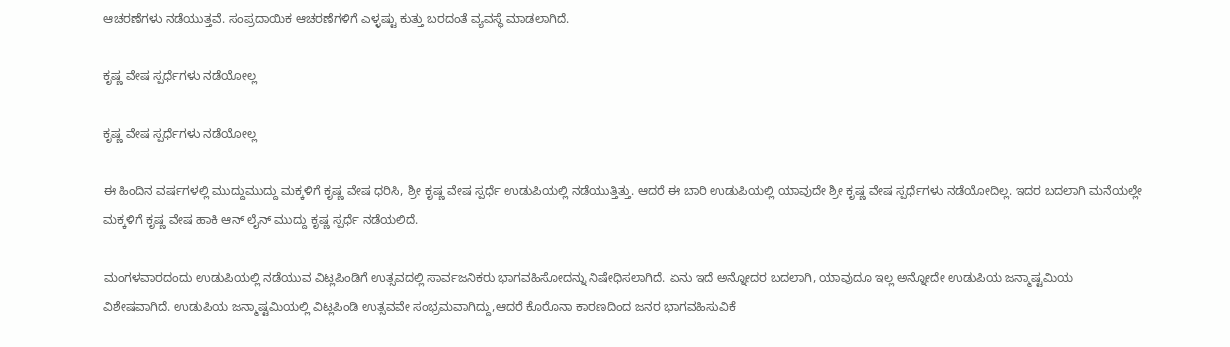ಆಚರಣೆಗಳು ನಡೆಯುತ್ತವೆ. ಸಂಪ್ರದಾಯಿಕ ಆಚರಣೆಗಳಿಗೆ ಎಳ್ಳಷ್ಟು ಕುತ್ತು ಬರದಂತೆ ವ್ಯವಸ್ಥೆ ಮಾಡಲಾಗಿದೆ‌.

ಕೃಷ್ಣ ವೇಷ ಸ್ಪರ್ಧೆಗಳು ನಡೆಯೋಲ್ಲ

ಕೃಷ್ಣ ವೇಷ ಸ್ಪರ್ಧೆಗಳು ನಡೆಯೋಲ್ಲ

ಈ ಹಿಂದಿನ ವರ್ಷಗಳಲ್ಲಿ ಮುದ್ದುಮುದ್ದು ಮಕ್ಕಳಿಗೆ ಕೃಷ್ಣ ವೇಷ ಧರಿಸಿ, ಶ್ರೀ ಕೃಷ್ಣ ವೇಷ ಸ್ಪರ್ಧೆ ಉಡುಪಿಯಲ್ಲಿ ನಡೆಯುತ್ತಿತ್ತು. ಆದರೆ ಈ ಬಾರಿ ಉಡುಪಿಯಲ್ಲಿ ಯಾವುದೇ ಶ್ರೀ ಕೃಷ್ಣ ವೇಷ ಸ್ಪರ್ಧೆಗಳು ನಡೆಯೋದಿಲ್ಲ. ಇದರ ಬದಲಾಗಿ ಮನೆಯಲ್ಲೇ ಮಕ್ಕಳಿಗೆ ಕೃಷ್ಣ ವೇಷ ಹಾಕಿ ಆನ್ ಲೈನ್ ಮುದ್ದು ಕೃಷ್ಣ ಸ್ಪರ್ಧೆ ನಡೆಯಲಿದೆ.

ಮಂಗಳವಾರದಂದು ಉಡುಪಿಯಲ್ಲಿ ನಡೆಯುವ ವಿಟ್ಲಪಿಂಡಿಗೆ ಉತ್ಸವದಲ್ಲಿ ಸಾರ್ವಜನಿಕರು ಭಾಗವಹಿಸೋದನ್ನು ನಿಷೇಧಿಸಲಾಗಿದೆ‌. ಏನು ಇದೆ ಅನ್ನೋದರ ಬದಲಾಗಿ, ಯಾವುದೂ ಇಲ್ಲ ಅನ್ನೋದೇ ಉಡುಪಿಯ ಜನ್ಮಾಷ್ಟಮಿಯ ವಿಶೇಷವಾಗಿದೆ. ಉಡುಪಿಯ ಜನ್ಮಾಷ್ಟಮಿಯಲ್ಲಿ ವಿಟ್ಲಪಿಂಡಿ ಉತ್ಸವವೇ ಸಂಭ್ರಮವಾಗಿದ್ದು,ಆದರೆ ಕೊರೊನಾ ಕಾರಣದಿಂದ ಜನರ ಭಾಗವಹಿಸುವಿಕೆ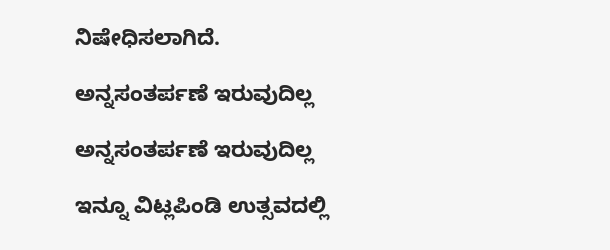ನಿಷೇಧಿಸಲಾಗಿದೆ.

ಅನ್ನಸಂತರ್ಪಣೆ ಇರುವುದಿಲ್ಲ

ಅನ್ನಸಂತರ್ಪಣೆ ಇರುವುದಿಲ್ಲ

ಇನ್ನೂ ವಿಟ್ಲಪಿಂಡಿ ಉತ್ಸವದಲ್ಲಿ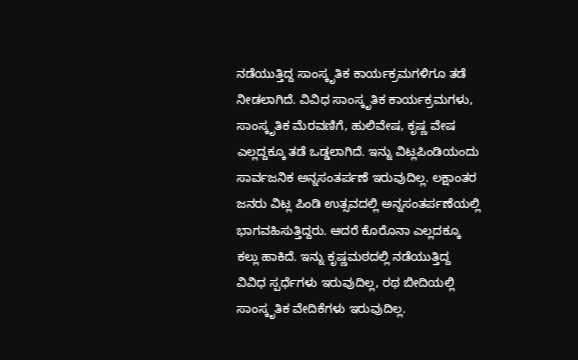ನಡೆಯುತ್ತಿದ್ದ ಸಾಂಸ್ಕೃತಿಕ ಕಾರ್ಯಕ್ರಮಗಳಿಗೂ ತಡೆ ನೀಡಲಾಗಿದೆ. ವಿವಿಧ ಸಾಂಸ್ಕೃತಿಕ ಕಾರ್ಯಕ್ರಮಗಳು, ಸಾಂಸ್ಕೃತಿಕ ಮೆರವಣಿಗೆ, ಹುಲಿವೇಷ, ಕೃಷ್ಣ ವೇಷ ಎಲ್ಲದ್ದಕ್ಕೂ ತಡೆ ಒಡ್ಡಲಾಗಿದೆ. ಇನ್ನು ವಿಟ್ಲಪಿಂಡಿಯಂದು ಸಾರ್ವಜನಿಕ ಅನ್ನಸಂತರ್ಪಣೆ ಇರುವುದಿಲ್ಲ. ಲಕ್ಷಾಂತರ ಜನರು ವಿಟ್ಲ ಪಿಂಡಿ ಉತ್ಸವದಲ್ಲಿ ಅನ್ನಸಂತರ್ಪಣೆಯಲ್ಲಿ ಭಾಗವಹಿಸುತ್ತಿದ್ದರು. ಆದರೆ ಕೊರೊನಾ ಎಲ್ಲದಕ್ಕೂ ಕಲ್ಲು ಹಾಕಿದೆ. ಇನ್ನು ಕೃಷ್ಣಮಠದಲ್ಲಿ ನಡೆಯುತ್ತಿದ್ದ ವಿವಿಧ ಸ್ಪರ್ಧೆಗಳು ಇರುವುದಿಲ್ಲ, ರಥ ಬೀದಿಯಲ್ಲಿ ಸಾಂಸ್ಕೃತಿಕ ವೇದಿಕೆಗಳು ಇರುವುದಿಲ್ಲ.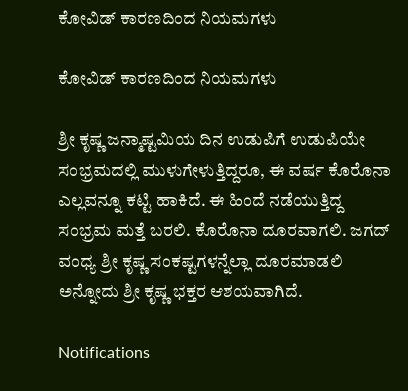ಕೋವಿಡ್ ಕಾರಣದಿಂದ ನಿಯಮಗಳು

ಕೋವಿಡ್ ಕಾರಣದಿಂದ ನಿಯಮಗಳು

ಶ್ರೀ ಕೃಷ್ಣ ಜನ್ಮಾಷ್ಟಮಿಯ ದಿನ ಉಡುಪಿಗೆ ಉಡುಪಿಯೇ ಸಂಭ್ರಮದಲ್ಲಿ ಮುಳುಗೇಳುತ್ತಿದ್ದರೂ, ಈ ವರ್ಷ ಕೊರೊನಾ ಎಲ್ಲವನ್ನೂ ಕಟ್ಟಿ ಹಾಕಿದೆ. ಈ ಹಿಂದೆ ನಡೆಯುತ್ತಿದ್ದ ಸಂಭ್ರಮ ಮತ್ತೆ ಬರಲಿ. ಕೊರೊನಾ ದೂರವಾಗಲಿ. ಜಗದ್ ವಂಧ್ಯ ಶ್ರೀ ಕೃಷ್ಣ ಸಂಕಷ್ಟಗಳನ್ನೆಲ್ಲಾ ದೂರಮಾಡಲಿ ಅನ್ನೋದು ಶ್ರೀ ಕೃಷ್ಣ ಭಕ್ತರ‌ ಆಶಯವಾಗಿದೆ.

Notifications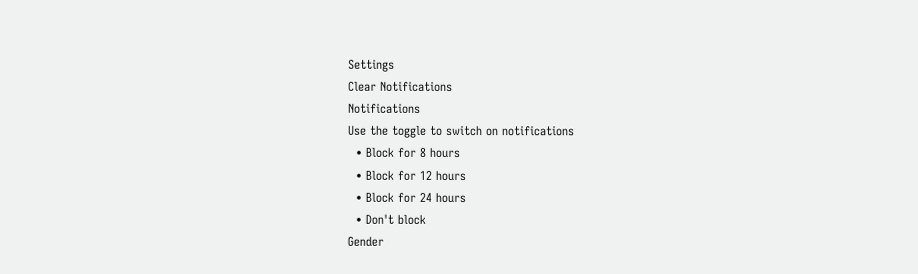Settings
Clear Notifications
Notifications
Use the toggle to switch on notifications
  • Block for 8 hours
  • Block for 12 hours
  • Block for 24 hours
  • Don't block
Gender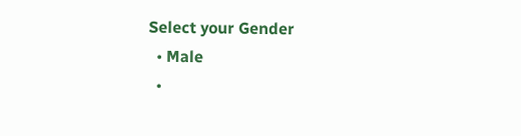Select your Gender
  • Male
  •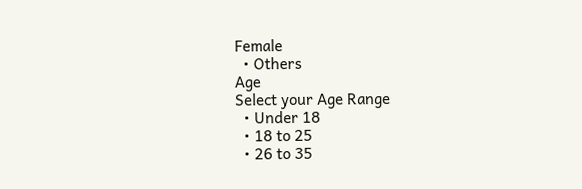Female
  • Others
Age
Select your Age Range
  • Under 18
  • 18 to 25
  • 26 to 35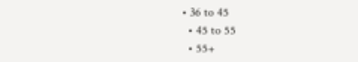• 36 to 45
  • 45 to 55
  • 55+